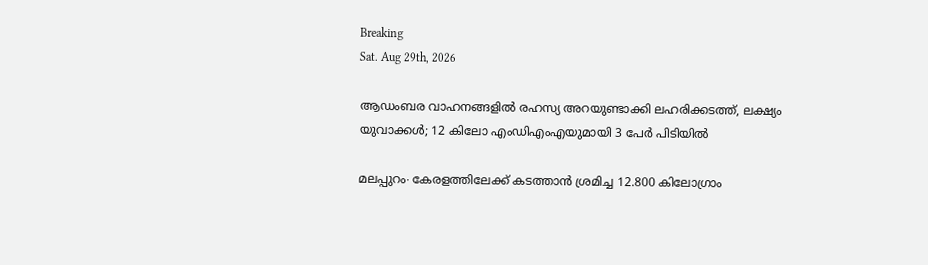Breaking
Sat. Aug 29th, 2026

ആഡംബര വാഹനങ്ങളിൽ രഹസ്യ അറയുണ്ടാക്കി ലഹരിക്കടത്ത്, ലക്ഷ്യം യുവാക്കൾ; 12 കിലോ എംഡിഎംഎയുമായി 3 പേർ പിടിയിൽ

മലപ്പുറം∙ കേരളത്തിലേക്ക് കടത്താൻ ശ്രമിച്ച 12.800 കിലോഗ്രാം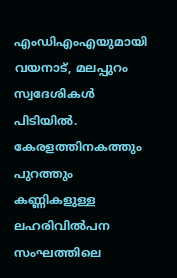എംഡിഎംഎയുമായി വയനാട്, മലപ്പുറം സ്വദേശികൾ പിടിയിൽ. കേരളത്തിനകത്തും പുറത്തും കണ്ണികളുള്ള ലഹരിവിൽപന സംഘത്തിലെ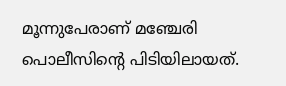മൂന്നുപേരാണ് മഞ്ചേരി പൊലീസിന്റെ പിടിയിലായത്.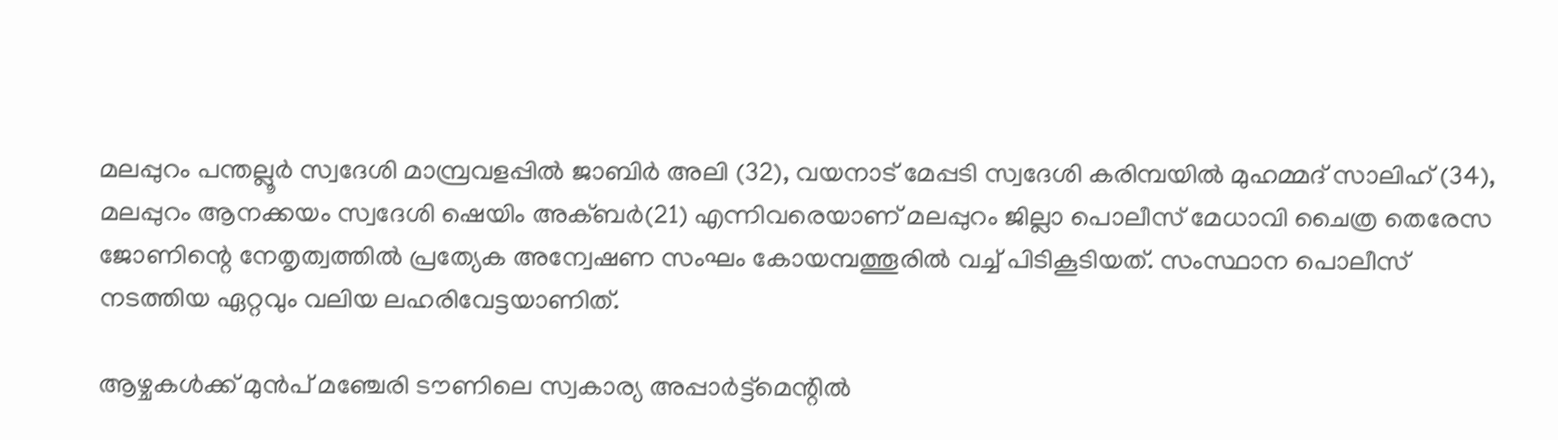മലപ്പുറം പന്തല്ലൂർ സ്വദേശി മാമ്പ്രവളപ്പിൽ ജാബിർ അലി (32), വയനാട് മേപ്പടി സ്വദേശി കരിമ്പയിൽ മുഹമ്മദ് സാലിഹ് (34), മലപ്പുറം ആനക്കയം സ്വദേശി ഷെയിം അക്ബർ(21) എന്നിവരെയാണ് മലപ്പുറം ജില്ലാ പൊലീസ് മേധാവി ചൈത്ര തെരേസ ജോണിന്റെ നേതൃത്വത്തിൽ പ്രത്യേക അന്വേഷണ സംഘം കോയമ്പത്തൂരിൽ വച്ച് പിടികൂടിയത്. സംസ്ഥാന പൊലീസ് നടത്തിയ ഏറ്റവും വലിയ ലഹരിവേട്ടയാണിത്.

ആഴ്ചകൾക്ക് മുൻപ് മഞ്ചേരി ടൗണിലെ സ്വകാര്യ അപ്പാർട്ട്മെന്റിൽ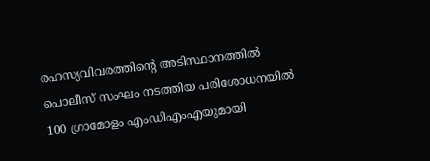രഹസ്യവിവരത്തിന്റെ അടിസ്ഥാനത്തിൽ പൊലീസ് സംഘം നടത്തിയ പരിശോധനയിൽ 100 ഗ്രാമോളം എംഡിഎംഎയുമായി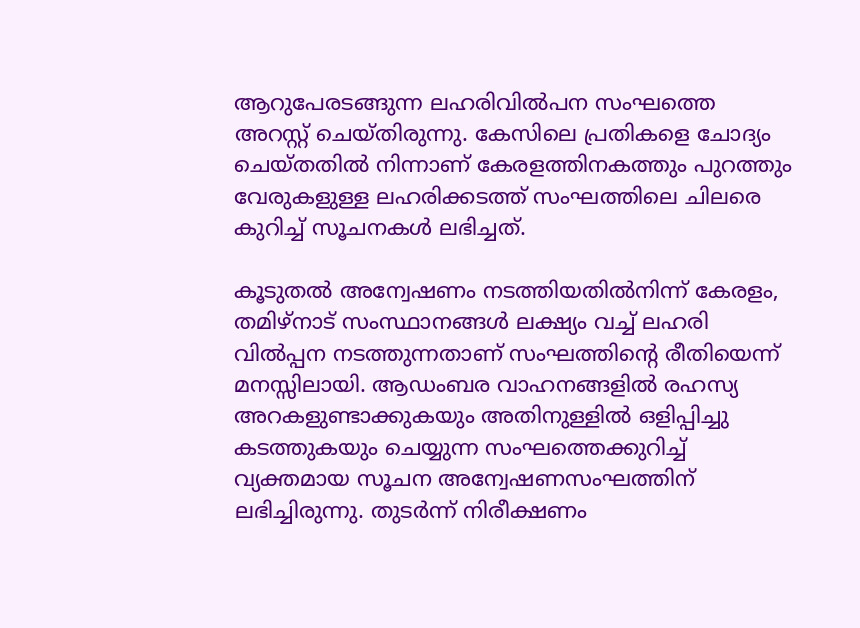ആറുപേരടങ്ങുന്ന ലഹരിവിൽപന സംഘത്തെ അറസ്റ്റ് ചെയ്തിരുന്നു. കേസിലെ പ്രതികളെ ചോദ്യം ചെയ്തതിൽ നിന്നാണ് കേരളത്തിനകത്തും പുറത്തും വേരുകളുള്ള ലഹരിക്കടത്ത് സംഘത്തിലെ ചിലരെ കുറിച്ച് സൂചനകൾ ലഭിച്ചത്.

കൂടുതൽ അന്വേഷണം നടത്തിയതിൽനിന്ന് കേരളം, തമിഴ്നാട് സംസ്ഥാനങ്ങൾ ലക്ഷ്യം വച്ച് ലഹരി വിൽപ്പന നടത്തുന്നതാണ് സംഘത്തിന്റെ രീതിയെന്ന് മനസ്സിലായി. ആഡംബര വാഹനങ്ങളിൽ രഹസ്യ അറകളുണ്ടാക്കുകയും അതിനുള്ളിൽ ഒളിപ്പിച്ചു കടത്തുകയും ചെയ്യുന്ന സംഘത്തെക്കുറിച്ച് വ്യക്തമായ സൂചന അന്വേഷണസംഘത്തിന് ലഭിച്ചിരുന്നു. തുടർന്ന് നിരീക്ഷണം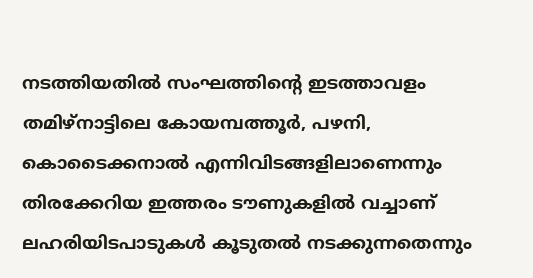നടത്തിയതിൽ സംഘത്തിന്റെ ഇടത്താവളം തമിഴ്നാട്ടിലെ കോയമ്പത്തൂർ, പഴനി, കൊടൈക്കനാൽ എന്നിവിടങ്ങളിലാണെന്നും തിരക്കേറിയ ഇത്തരം ടൗണുകളിൽ വച്ചാണ് ലഹരിയിടപാടുകൾ കൂടുതൽ നടക്കുന്നതെന്നും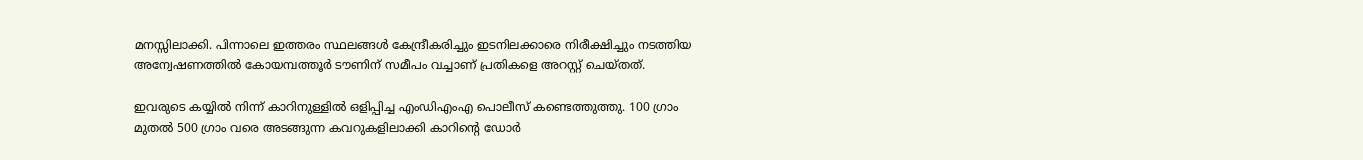മനസ്സിലാക്കി. പിന്നാലെ ഇത്തരം സ്ഥലങ്ങൾ കേന്ദ്രീകരിച്ചും ഇടനിലക്കാരെ നിരീക്ഷിച്ചും നടത്തിയ അന്വേഷണത്തിൽ കോയമ്പത്തൂർ ടൗണിന് സമീപം വച്ചാണ് പ്രതികളെ അറസ്റ്റ് ചെയ്തത്.

ഇവരുടെ കയ്യിൽ നിന്ന് കാറിനുള്ളിൽ ഒളിപ്പിച്ച എംഡിഎംഎ പൊലീസ് കണ്ടെത്തുത്തു. 100 ഗ്രാം മുതൽ 500 ഗ്രാം വരെ അടങ്ങുന്ന കവറുകളിലാക്കി കാറിന്റെ ഡോർ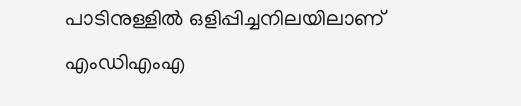പാടിനുള്ളിൽ ഒളിപ്പിച്ചനിലയിലാണ് എംഡിഎംഎ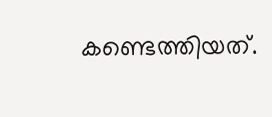കണ്ടെത്തിയത്.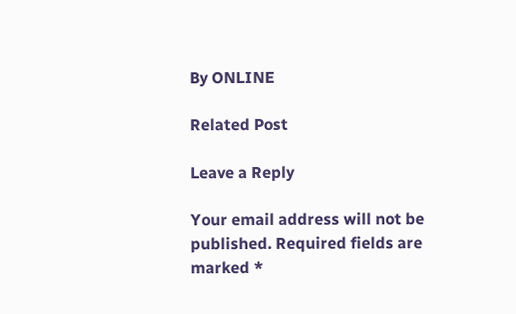By ONLINE

Related Post

Leave a Reply

Your email address will not be published. Required fields are marked *